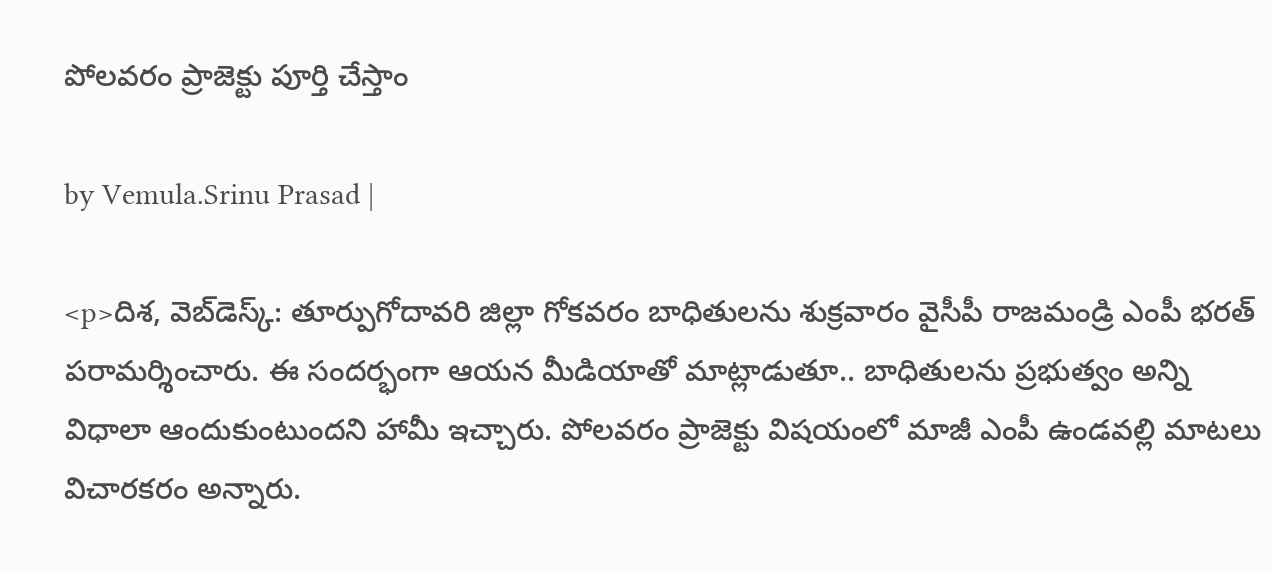పోలవరం ప్రాజెక్టు పూర్తి చేస్తాం

by Vemula.Srinu Prasad |

<p>దిశ, వెబ్‌డెస్క్: తూర్పుగోదావరి జిల్లా గోకవరం బాధితులను శుక్రవారం వైసీపీ రాజమండ్రి ఎంపీ భరత్ పరామర్శించారు. ఈ సందర్భంగా ఆయన మీడియాతో మాట్లాడుతూ.. బాధితులను ప్రభుత్వం అన్ని విధాలా ఆందుకుంటుందని హామీ ఇచ్చారు. పోలవరం ప్రాజెక్టు విషయంలో మాజీ ఎంపీ ఉండవల్లి మాటలు విచారకరం అన్నారు.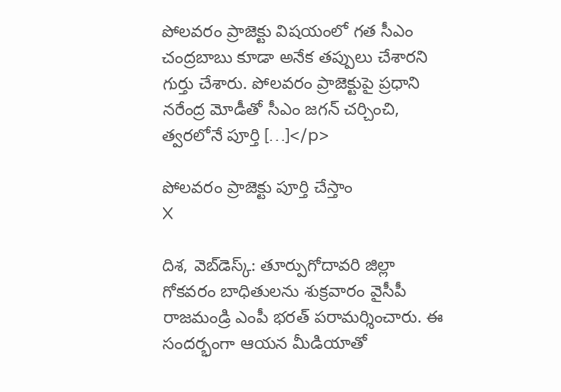పోలవరం ప్రాజెక్టు విషయంలో గత సీఎం చంద్రబాబు కూడా అనేక తప్పులు చేశారని గుర్తు చేశారు. పోలవరం ప్రాజెక్టుపై ప్రధాని నరేంద్ర మోడీతో సీఎం జగన్ చర్చించి, త్వరలోనే పూర్తి […]</p>

పోలవరం ప్రాజెక్టు పూర్తి చేస్తాం
X

దిశ, వెబ్‌డెస్క్: తూర్పుగోదావరి జిల్లా గోకవరం బాధితులను శుక్రవారం వైసీపీ రాజమండ్రి ఎంపీ భరత్ పరామర్శించారు. ఈ సందర్భంగా ఆయన మీడియాతో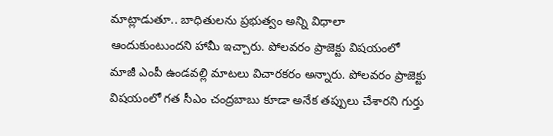మాట్లాడుతూ.. బాధితులను ప్రభుత్వం అన్ని విధాలా ఆందుకుంటుందని హామీ ఇచ్చారు. పోలవరం ప్రాజెక్టు విషయంలో మాజీ ఎంపీ ఉండవల్లి మాటలు విచారకరం అన్నారు. పోలవరం ప్రాజెక్టు విషయంలో గత సీఎం చంద్రబాబు కూడా అనేక తప్పులు చేశారని గుర్తు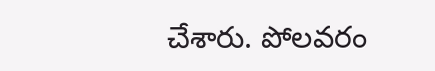చేశారు. పోలవరం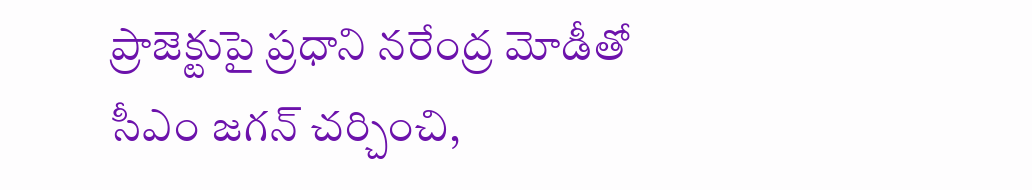ప్రాజెక్టుపై ప్రధాని నరేంద్ర మోడీతో సీఎం జగన్ చర్చించి,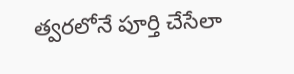త్వరలోనే పూర్తి చేసేలా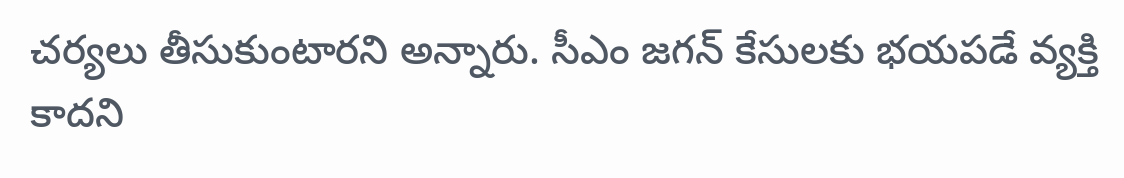చర్యలు తీసుకుంటారని అన్నారు. సీఎం జగన్ కేసులకు భయపడే వ్యక్తి కాదని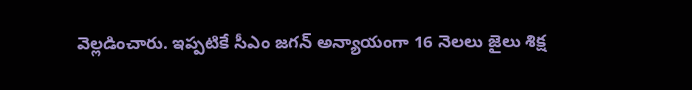వెల్లడించారు. ఇప్పటికే సీఎం జగన్ అన్యాయంగా 16 నెలలు జైలు శిక్ష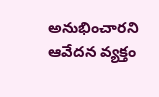అనుభించారని ఆవేదన వ్యక్తం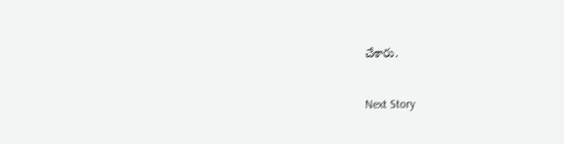చేశారు.

Next Story